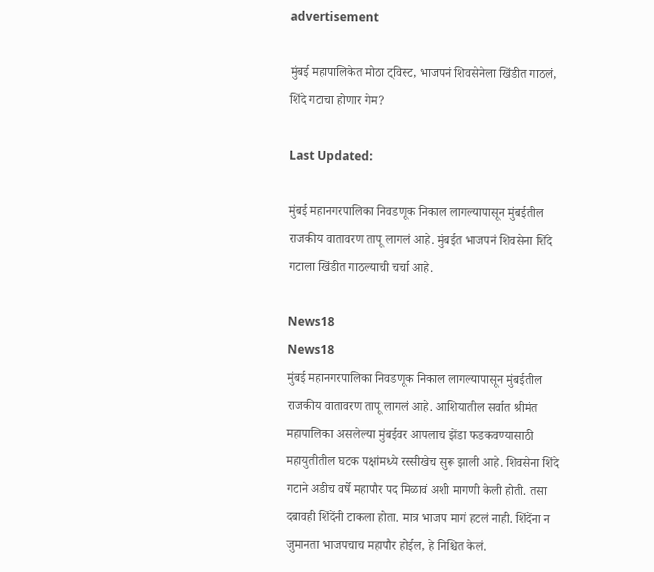advertisement

मुंबई महापालिकेत मोठा ट्विस्ट, भाजपनं शिवसेनेला खिंडीत गाठलं, शिंदे गटाचा होणार गेम?

Last Updated:

मुंबई महानगरपालिका निवडणूक निकाल लागल्यापासून मुंबईतील राजकीय वातावरण तापू लागलं आहे. मुंबईत भाजपनं शिवसेना शिंदे गटाला खिंडीत गाठल्याची चर्चा आहे.

News18
News18
मुंबई महानगरपालिका निवडणूक निकाल लागल्यापासून मुंबईतील राजकीय वातावरण तापू लागलं आहे. आशियातील सर्वात श्रीमंत महापालिका असलेल्या मुंबईवर आपलाच झेंडा फडकवण्यासाठी महायुतीतील घटक पक्षांमध्ये रस्सीखेच सुरू झाली आहे. शिवसेना शिंदे गटाने अडीच वर्षे महापौर पद मिळावं अशी मागणी केली होती. तसा दबावही शिंदेंनी टाकला होता. मात्र भाजप मागं हटलं नाही. शिंदेंना न जुमानता भाजपचाच महापौर होईल, हे निश्चित केलं.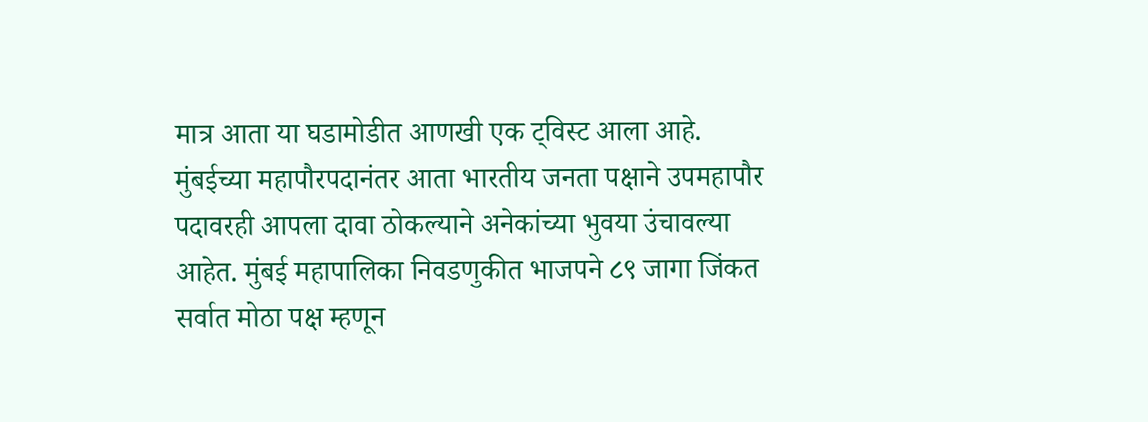मात्र आता या घडामोडीत आणखी एक ट्विस्ट आला आहे. मुंबईच्या महापौरपदानंतर आता भारतीय जनता पक्षाने उपमहापौर पदावरही आपला दावा ठोकल्याने अनेकांच्या भुवया उंचावल्या आहेत. मुंबई महापालिका निवडणुकीत भाजपने ८९ जागा जिंकत सर्वात मोठा पक्ष म्हणून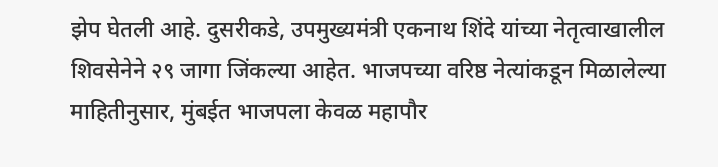झेप घेतली आहे. दुसरीकडे, उपमुख्यमंत्री एकनाथ शिंदे यांच्या नेतृत्वाखालील शिवसेनेने २९ जागा जिंकल्या आहेत. भाजपच्या वरिष्ठ नेत्यांकडून मिळालेल्या माहितीनुसार, मुंबईत भाजपला केवळ महापौर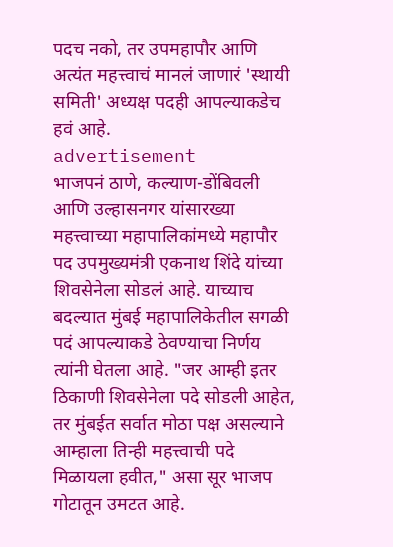पदच नको, तर उपमहापौर आणि अत्यंत महत्त्वाचं मानलं जाणारं 'स्थायी समिती' अध्यक्ष पदही आपल्याकडेच हवं आहे.
advertisement
भाजपनं ठाणे, कल्याण-डोंबिवली आणि उल्हासनगर यांसारख्या महत्त्वाच्या महापालिकांमध्ये महापौर पद उपमुख्यमंत्री एकनाथ शिंदे यांच्या शिवसेनेला सोडलं आहे. याच्याच बदल्यात मुंबई महापालिकेतील सगळी पदं आपल्याकडे ठेवण्याचा निर्णय त्यांनी घेतला आहे. "जर आम्ही इतर ठिकाणी शिवसेनेला पदे सोडली आहेत, तर मुंबईत सर्वात मोठा पक्ष असल्याने आम्हाला तिन्ही महत्त्वाची पदे मिळायला हवीत," असा सूर भाजप गोटातून उमटत आहे.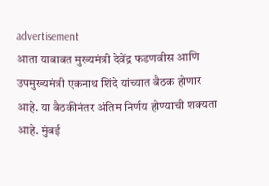advertisement
आता याबाबत मुख्यमंत्री देवेंद्र फडणवीस आणि उपमुख्यमंत्री एकनाथ शिंदे यांच्यात बैठक होणार आहे. या बैठकीनंतर अंतिम निर्णय होण्याची शक्यता आहे. मुंबई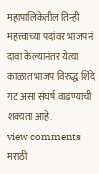महापालिकेतील तिन्ही महत्त्वाच्या पदांवर भाजपनं दावा केल्यानंतर येत्या काळात भाजप विरुद्ध शिंदे गट असा संघर्ष वाढण्याची शक्यता आहे.
view comments
मराठी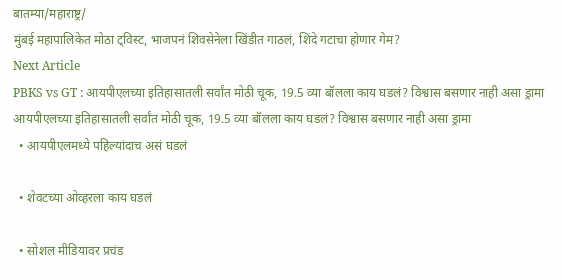बातम्या/महाराष्ट्र/
मुंबई महापालिकेत मोठा ट्विस्ट, भाजपनं शिवसेनेला खिंडीत गाठलं, शिंदे गटाचा होणार गेम?
Next Article
PBKS vs GT : आयपीएलच्या इतिहासातली सर्वांत मोठी चूक, 19.5 व्या बॉलला काय घडलं? विश्वास बसणार नाही असा ड्रामा
आयपीएलच्या इतिहासातली सर्वांत मोठी चूक, 19.5 व्या बॉलला काय घडलं? विश्वास बसणार नाही असा ड्रामा
  • आयपीएलमध्ये पहिल्यांदाच असं घडलं

  • शेवटच्या ओव्हरला काय घडलं

  • सोशल मीडियावर प्रचंड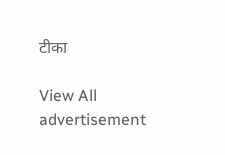टीका

View All
advertisement